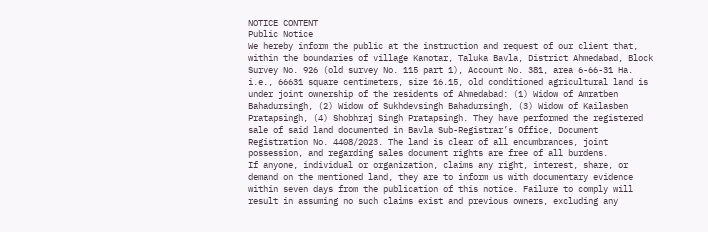NOTICE CONTENT
Public Notice
We hereby inform the public at the instruction and request of our client that, within the boundaries of village Kanotar, Taluka Bavla, District Ahmedabad, Block Survey No. 926 (old survey No. 115 part 1), Account No. 381, area 6-66-31 Ha. i.e., 66631 square centimeters, size 16.15, old conditioned agricultural land is under joint ownership of the residents of Ahmedabad: (1) Widow of Amratben Bahadursingh, (2) Widow of Sukhdevsingh Bahadursingh, (3) Widow of Kailasben Pratapsingh, (4) Shobhraj Singh Pratapsingh. They have performed the registered sale of said land documented in Bavla Sub-Registrar’s Office, Document Registration No. 4408/2023. The land is clear of all encumbrances, joint possession, and regarding sales document rights are free of all burdens.
If anyone, individual or organization, claims any right, interest, share, or demand on the mentioned land, they are to inform us with documentary evidence within seven days from the publication of this notice. Failure to comply will result in assuming no such claims exist and previous owners, excluding any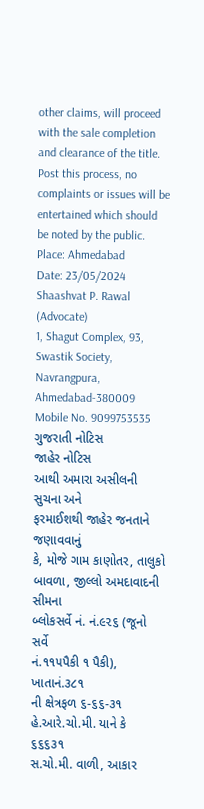other claims, will proceed with the sale completion and clearance of the title. Post this process, no complaints or issues will be entertained which should be noted by the public.
Place: Ahmedabad
Date: 23/05/2024
Shaashvat P. Rawal (Advocate)
1, Shagut Complex, 93, Swastik Society, Navrangpura, Ahmedabad-380009
Mobile No. 9099753535
ગુજરાતી નોટિસ
જાહેર નોટિસ
આથી અમારા અસીલની સુચના અને
ફરમાઈશથી જાહેર જનતાને જણાવવાનું
કે, મોજે ગામ કાણોતર, તાલુકો
બાવળા, જીલ્લો અમદાવાદની સીમના
બ્લોકસર્વે નં. નં.૯૨૬ (જૂનો સર્વે
નં.૧૧૫પૈકી ૧ પૈકી), ખાતાનં.૩૮૧
ની ક્ષેત્રફળ ૬-૬૬-૩૧
હે.આરે.ચો.મી. યાને કે ૬૬૬૩૧
સ.ચો.મી. વાળી, આકાર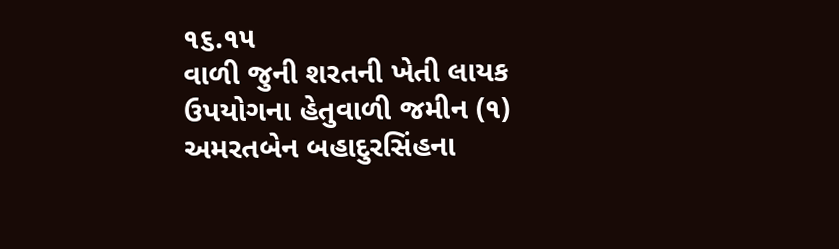૧૬.૧૫
વાળી જુની શરતની ખેતી લાયક
ઉપયોગના હેતુવાળી જમીન (૧)
અમરતબેન બહાદુરસિંહના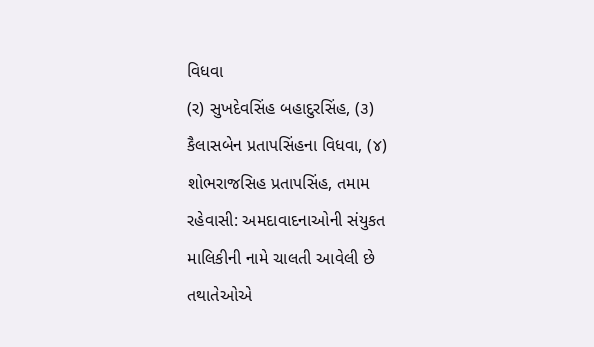વિધવા
(ર) સુખદેવસિંહ બહાદુરસિંહ, (૩)
કૈલાસબેન પ્રતાપસિંહના વિધવા, (૪)
શોભરાજસિહ પ્રતાપસિંહ, તમામ
રહેવાસી: અમદાવાદનાઓની સંયુકત
માલિકીની નામે ચાલતી આવેલી છે
તથાતેઓએ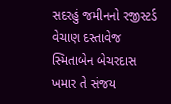સદરહું જમીનનો રજીસ્ટર્ડ
વેચાણ દસ્તાવેજ સ્મિતાબેન બેચરદાસ
ખમાર તે સંજય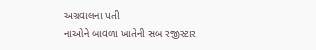અગ્રવાલના પતી
નાઓને બાવળા ખાતેની સબ રજીસ્ટાર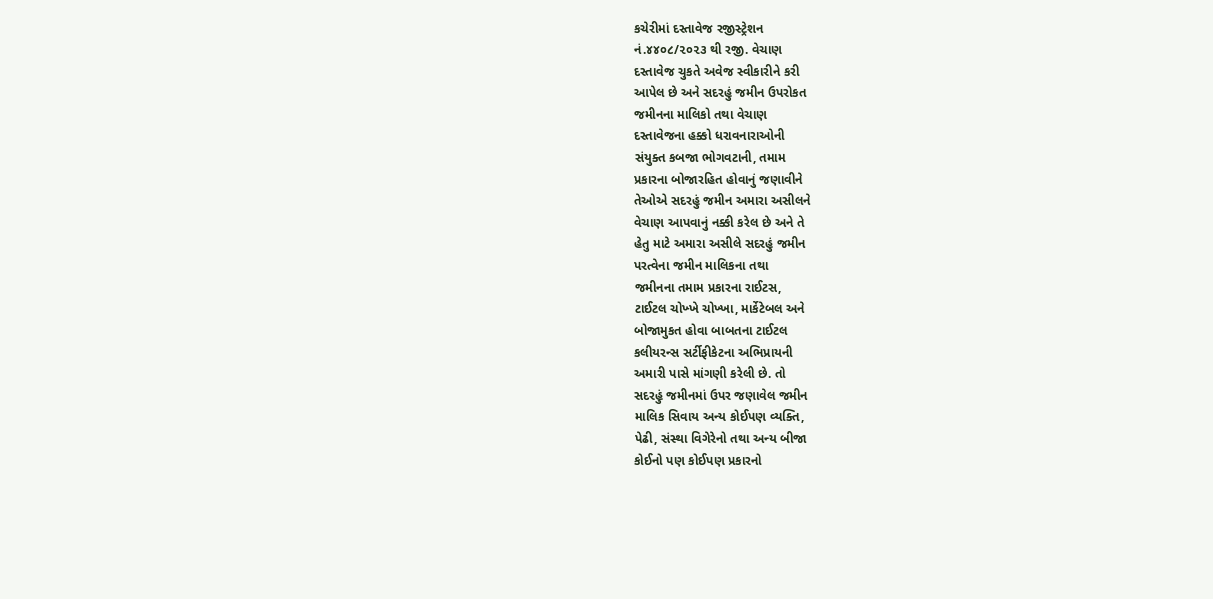કચેરીમાં દસ્તાવેજ રજીસ્ટ્રેશન
નં.૪૪૦૮/૨૦૨૩ થી રજી. વેચાણ
દસ્તાવેજ ચુકતે અવેજ સ્વીકારીને કરી
આપેલ છે અને સદરહું જમીન ઉપરોકત
જમીનના માલિકો તથા વેચાણ
દસ્તાવેજના હક્કો ધરાવનારાઓની
સંયુક્ત કબજા ભોગવટાની, તમામ
પ્રકારના બોજારહિત હોવાનું જણાવીને
તેઓએ સદરહું જમીન અમારા અસીલને
વેચાણ આપવાનું નક્કી કરેલ છે અને તે
હેતુ માટે અમારા અસીલે સદરહું જમીન
પરત્વેના જમીન માલિકના તથા
જમીનના તમામ પ્રકારના રાઈટસ,
ટાઈટલ ચોખ્ખે ચોખ્ખા, માર્કેટેબલ અને
બોજામુકત હોવા બાબતના ટાઈટલ
કલીયરન્સ સર્ટીફીકેટના અભિપ્રાયની
અમારી પાસે માંગણી કરેલી છે. તો
સદરહું જમીનમાં ઉપર જણાવેલ જમીન
માલિક સિવાય અન્ય કોઈપણ વ્યક્તિ,
પેઢી, સંસ્થા વિગેરેનો તથા અન્ય બીજા
કોઈનો પણ કોઈપણ પ્રકારનો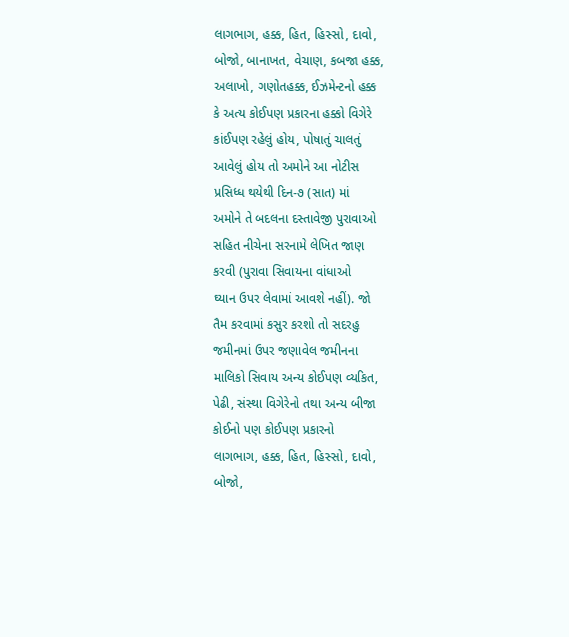લાગભાગ, હક્ક, હિત, હિસ્સો, દાવો,
બોજો, બાનાખત, વેચાણ, કબજા હક્ક,
અલાખો, ગણોતહક્ક, ઈઝમેન્ટનો હક્ક
કે અત્ય કોઈપણ પ્રકારના હક્કો વિગેરે
કાંઈપણ રહેલું હોય, પોષાતું ચાલતું
આવેલું હોય તો અમોને આ નોટીસ
પ્રસિધ્ધ થયેથી દિન-૭ (સાત) માં
અમોને તે બદલના દસ્તાવેજી પુરાવાઓ
સહિત નીચેના સરનામે લેખિત જાણ
કરવી (પુરાવા સિવાયના વાંધાઓ
ઘ્યાન ઉપર લેવામાં આવશે નહીં). જો
તૈમ કરવામાં કસુર કરશો તો સદરહુ
જમીનમાં ઉપર જણાવેલ જમીનના
માલિકો સિવાય અન્ય કોઈપણ વ્યકિત,
પેઢી, સંસ્થા વિગેરેનો તથા અન્ય બીજા
કોઈનો પણ કોઈપણ પ્રકારનો
લાગભાગ, હક્ક, હિત, હિસ્સો, દાવો,
બોજો,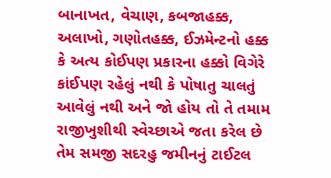બાનાખત, વેચાણ, કબજાહક્ક,
અલાખો, ગણોતહક્ક, ઈઝમેન્ટનો હક્ક
કે અત્ય કોઈપણ પ્રકારના હક્કો વિગેરે
કાંઈપણ રહેલું નથી કે પોષાતુ ચાલતું
આવેલું નથી અને જો હોય તો તે તમામ
રાજીખુશીથી સ્વેચ્છાએ જતા કરેલ છે
તેમ સમજી સદરહુ જમીનનું ટાઈટલ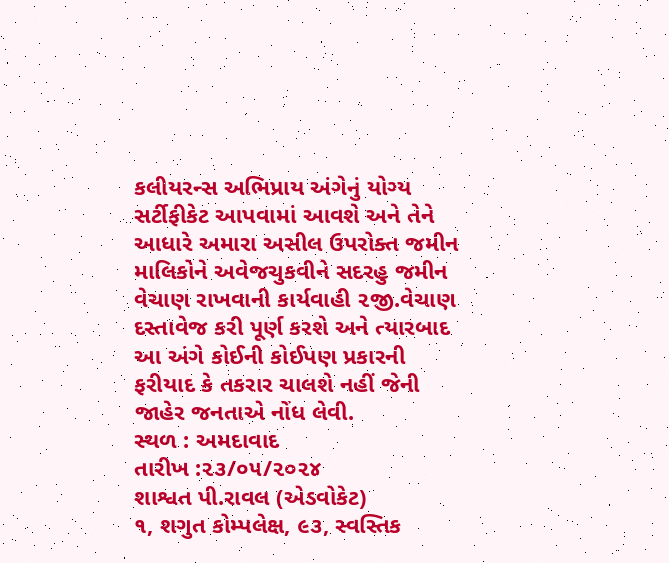કલીયરન્સ અભિપ્રાય અંગેનું યોગ્ય
સર્ટીફીકેટ આપવામાં આવશે અને તેને
આધારે અમારા અસીલ ઉપરોક્ત જમીન
માલિકોને અવેજચુકવીને સદરહુ જમીન
વેચાણ રાખવાની કાર્યવાહી ૨જી.વેચાણ
દસ્તાવેજ કરી પૂર્ણ કરશે અને ત્યારબાદ
આ અંગે કોઈની કોઈપણ પ્રકારની
ફરીયાદ કે તકરાર ચાલશે નહીં જેની
જાહેર જનતાએ નોંધ લેવી.
સ્થળ : અમદાવાદ
તારીખ :૨૩/૦૫/૨૦૨૪
શાશ્વત પી.રાવલ (એડવોકેટ)
૧, શગુત કોમ્પલેક્ષ, ૯૩, સ્વસ્તિક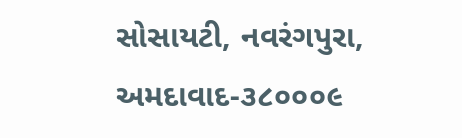સોસાયટી, નવરંગપુરા,
અમદાવાદ-૩૮૦૦૦૯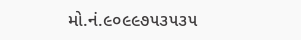મો.નં.૯૦૯૯૭૫૩૫૩૫